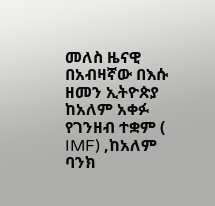መለስ ዜናዊ በአብዛኛው በእሱ ዘመን ኢትዮጵያ ከአለም አቀፉ የገንዘብ ተቋም ( IMF) ,ከአለም ባንክ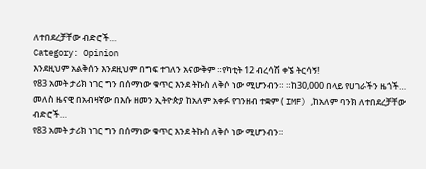ለተበደረቻቸው ብድሮች…
Category: Opinion
እንደዚህም አልቅሰን እንደዚህም በግፍ ተገለን አናውቅም ።የካቲት 12 ብረሳሽ ቀኜ ትርሳኝ!
የ83 አመት ታሪክ ነገር ግን በሰማነው ቁጥር እንደ ትኩስ ለቅሶ ነው ሚሆንብን። ።ከ30,000 በላይ የሀገራችን ዜጎች…
መለስ ዜናዊ በአብዛኛው በእሱ ዘመን ኢትዮጵያ ከአለም አቀፉ የገንዘብ ተቋም ( IMF) ,ከአለም ባንክ ለተበደረቻቸው ብድሮች…
የ83 አመት ታሪክ ነገር ግን በሰማነው ቁጥር እንደ ትኩስ ለቅሶ ነው ሚሆንብን።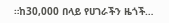።ከ30,000 በላይ የሀገራችን ዜጎች…